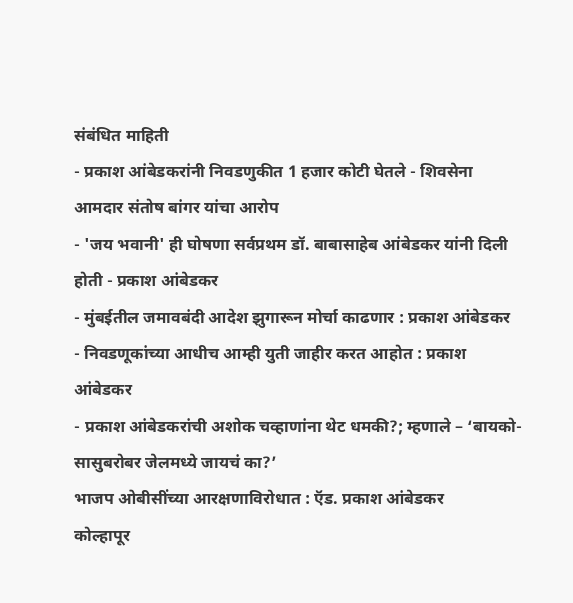संबंधित माहिती
- प्रकाश आंबेडकरांनी निवडणुकीत 1 हजार कोटी घेतले - शिवसेना आमदार संतोष बांगर यांचा आरोप
- 'जय भवानी' ही घोषणा सर्वप्रथम डॉ. बाबासाहेब आंबेडकर यांनी दिली होती - प्रकाश आंबेडकर
- मुंबईतील जमावबंदी आदेश झुगारून मोर्चा काढणार : प्रकाश आंबेडकर
- निवडणूकांच्या आधीच आम्ही युती जाहीर करत आहोत : प्रकाश आंबेडकर
- प्रकाश आंबेडकरांची अशोक चव्हाणांना थेट धमकी?; म्हणाले – ‘बायको-सासुबरोबर जेलमध्ये जायचं का?’
भाजप ओबीसींच्या आरक्षणाविरोधात : ऍड. प्रकाश आंबेडकर
कोल्हापूर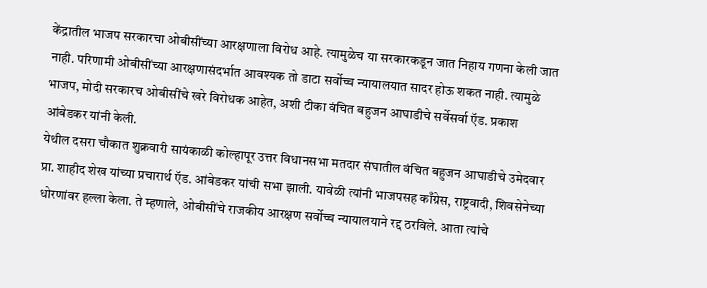केंद्रातील भाजप सरकारचा ओबीसींच्या आरक्षणाला विरोध आहे. त्यामुळेच या सरकारकडून जात निहाय गणना केली जात नाही. परिणामी ओबीसींच्या आरक्षणासंदर्भात आवश्यक तो डाटा सर्वोच्च न्यायालयात सादर होऊ शकत नाही. त्यामुळे भाजप, मोदी सरकारच ओबीसींचे खरे विरोधक आहेत, अशी टीका वंचित बहुजन आघाडीचे सर्वेसर्वा ऍड. प्रकाश आंबेडकर यांनी केली.
येथील दसरा चौकात शुक्रवारी सायंकाळी कोल्हापूर उत्तर विधानसभा मतदार संघातील वंचित बहुजन आघाडीचे उमेदवार प्रा. शाहीद शेख यांच्या प्रचारार्थ ऍड. आंबेडकर यांची सभा झाली. यावेळी त्यांनी भाजपसह काँग्रेस, राष्ट्रवादी, शिवसेनेच्या धोरणांवर हल्ला केला. ते म्हणाले, ओबीसींचे राजकीय आरक्षण सर्वोच्च न्यायालयाने रद्द ठरविले. आता त्यांचे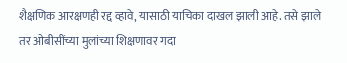शैक्षणिक आरक्षणही रद्द व्हावे, यासाठी याचिका दाखल झाली आहे. तसे झाले तर ओबीसींच्या मुलांच्या शिक्षणावर गदा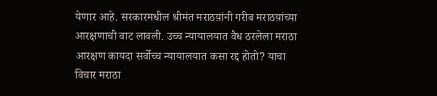येणार आहे. सरकारमधील श्रीमंत मराठय़ांनी गरीब मराठय़ांच्या आरक्षणाची वाट लावली. उच्च न्यायालयात वैध ठरलेला मराठा आरक्षण कायदा सर्वोच्च न्यायालयात कसा रद्द होतो? याचा विचार मराठा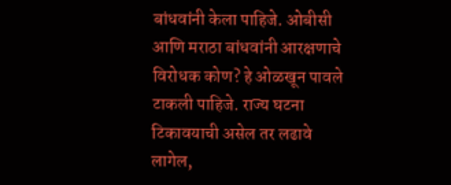बांधवांनी केला पाहिजे. ओबीसी आणि मराठा बांधवांनी आरक्षणाचे विरोधक कोण? हे ओळखून पावले टाकली पाहिजे. राज्य घटना टिकावयाची असेल तर लढावे लागेल,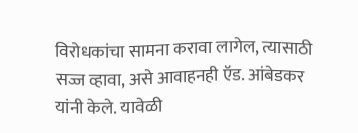विरोधकांचा सामना करावा लागेल, त्यासाठी सज्ज व्हावा, असे आवाहनही ऍड. आंबेडकर यांनी केले. यावेळी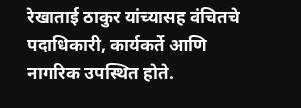रेखाताई ठाकुर यांच्यासह वंचितचे पदाधिकारी, कार्यकर्ते आणि नागरिक उपस्थित होते.